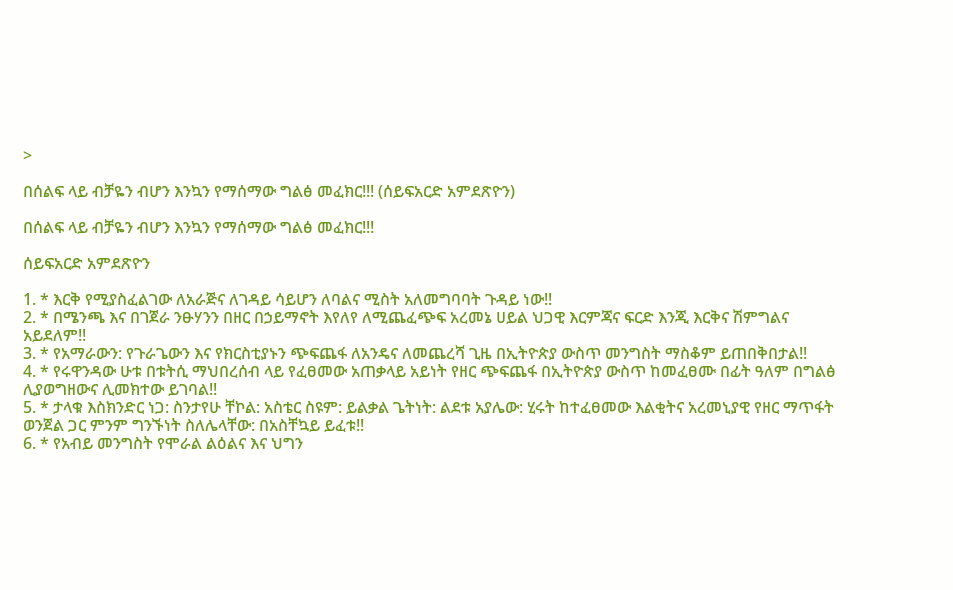>

በሰልፍ ላይ ብቻዬን ብሆን እንኳን የማሰማው ግልፅ መፈክር!!! (ሰይፍአርድ አምደጽዮን)

በሰልፍ ላይ ብቻዬን ብሆን እንኳን የማሰማው ግልፅ መፈክር!!!

ሰይፍአርድ አምደጽዮን

1. * እርቅ የሚያስፈልገው ለአራጅና ለገዳይ ሳይሆን ለባልና ሚስት አለመግባባት ጉዳይ ነው!!
2. * በሜንጫ እና በገጀራ ንፁሃንን በዘር በኃይማኖት እየለየ ለሚጨፈጭፍ አረመኔ ሀይል ህጋዊ እርምጃና ፍርድ እንጂ እርቅና ሽምግልና አይደለም!!
3. * የአማራውን: የጉራጌውን እና የክርስቲያኑን ጭፍጨፋ ለአንዴና ለመጨረሻ ጊዜ በኢትዮጵያ ውስጥ መንግስት ማስቆም ይጠበቅበታል!!
4. * የሩዋንዳው ሁቱ በቱትሲ ማህበረሰብ ላይ የፈፀመው አጠቃላይ አይነት የዘር ጭፍጨፋ በኢትዮጵያ ውስጥ ከመፈፀሙ በፊት ዓለም በግልፅ ሊያወግዘውና ሊመክተው ይገባል!!
5. * ታላቁ እስክንድር ነጋ: ስንታየሁ ቸኮል: አስቴር ስዩም: ይልቃል ጌትነት: ልደቱ አያሌው: ሂሩት ከተፈፀመው እልቂትና አረመኒያዊ የዘር ማጥፋት ወንጀል ጋር ምንም ግንኙነት ስለሌላቸው: በአስቸኳይ ይፈቱ!!
6. * የአብይ መንግስት የሞራል ልዕልና እና ህግን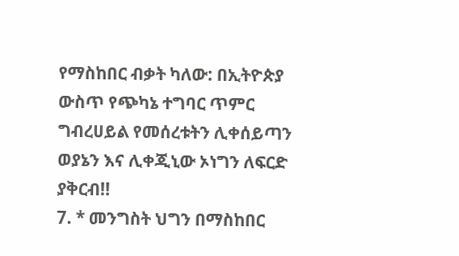የማስከበር ብቃት ካለው: በኢትዮጵያ ውስጥ የጭካኔ ተግባር ጥምር ግብረሀይል የመሰረቱትን ሊቀሰይጣን ወያኔን እና ሊቀጂኒው ኦነግን ለፍርድ ያቅርብ!!
7. * መንግስት ህግን በማስከበር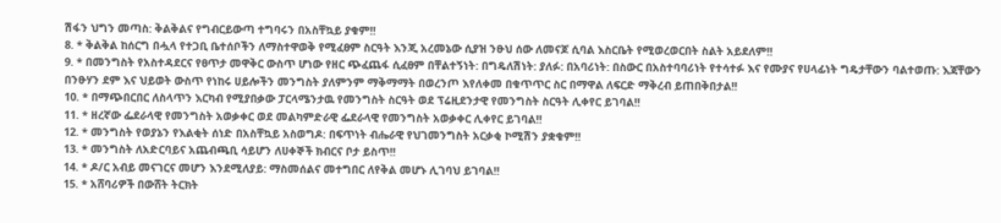ሽፋን ህግን መጣስ: ቅልቅልና የግብርይውጣ ተግባሩን በአስቸኳይ ያቁም!!
8. * ቅልቅል ከሰርግ በሗላ የተጋቢ ቤተሰቦችን ለማስተዋወቅ የሚፈፀም ስርዓት እንጂ አረመኔው ሲያዝ ንፁህ ሰው ለመናጆ ሲባል እስርቤት የሚወረወርበት ስልት አይደለም!!
9. * በመንግስት የአስተዳደርና የፀጥታ መዋቅር ውስጥ ሆነው የዘር ጭፈጨፋ ሲፈፀም በቸልተኝነት: በግዴለሽነት: ያለፉ: በአባሪነት: በስውር በአስተባባሪነት የተሳተፉ እና የሙያና የሀላፊነት ግዴታቸውን ባልተወጡ: እጃቸውን በንፁሃን ደም እና ህይወት ውስጥ የነከሩ ሀይሎችን መንግስት ያለምንም ማቅማማት በወረንጦ እየለቀመ በቁጥጥር ስር በማዋል ለፍርድ ማቅረብ ይጠበቅበታል!!
10. * በማጭበርበር ለስላጥን እርካብ የሚያበቃው ፓርላሜንታዉ የመንግስት ስርዓት ወደ ፕሬዚደንታዊ የመንግስት ስርዓት ሊቀየር ይገባል!!
11. * ዘረኛው ፌደራላዊ የመንግስት አወቃቀር ወደ መልካምድራዊ ፌደራላዊ የመንግስት አወቃቀር ሊቀየር ይገባል!!
12. * መንግስት የወያኔን የእልቂት ሰነድ በአስቸኳይ አስወግዶ: በፍጥነት ብሔራዊ የህገመንግስት አርቃቂ ኮሚሽን ያቋቁም!!
13. * መንግስት ለአድርባይና አጨብጫቢ ሳይሆን ለሀቀኞች ክብርና ቦታ ይስጥ!!
14. * ዶ/ር አብይ መናገርና መሆን እንደሚለያይ: ማስመሰልና መተግበር ለየቅል መሆኑ ሊገባህ ይገባል!!
15. * አሸባሪዎች በውሸት ትርክት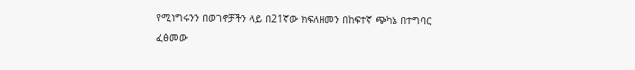የሚነግሩንን በወገኖቻችን ላይ በ21ኛው ክፍለዘመን በከፍተኛ ጭካኔ በተግባር ፈፅመው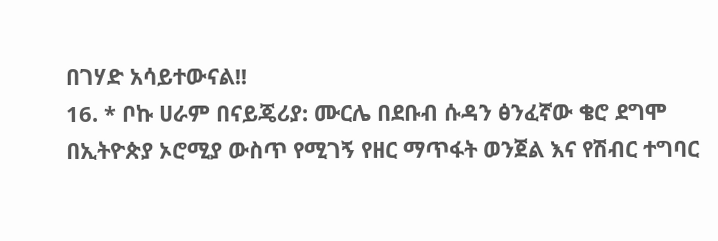በገሃድ አሳይተውናል!!
16. * ቦኩ ሀራም በናይጄሪያ: ሙርሌ በደቡብ ሱዳን ፅንፈኛው ቄሮ ደግሞ በኢትዮጵያ ኦሮሚያ ውስጥ የሚገኝ የዘር ማጥፋት ወንጀል እና የሽብር ተግባር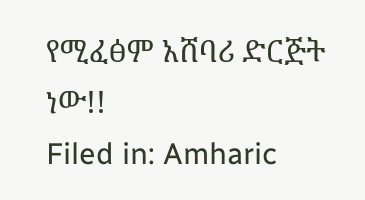የሚፈፅም አሸባሪ ድርጅት ነው!!
Filed in: Amharic